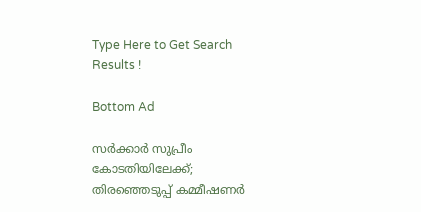Type Here to Get Search Results !

Bottom Ad

സര്‍ക്കാര്‍ സുപ്രീം കോടതിയിലേക്ക്; തിരഞ്ഞെടുപ്പ് കമ്മീഷണര്‍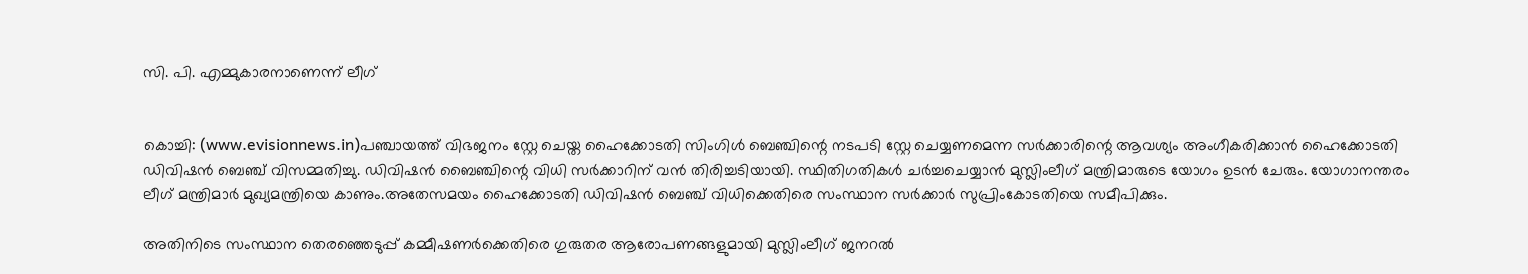സി. പി. എമ്മുകാരനാണെന്ന് ലീഗ്


കൊച്ചി: (www.evisionnews.in)പഞ്ചായത്ത് വിഭജനം സ്റ്റേ ചെയ്ത ഹൈക്കോടതി സിംഗിള്‍ ബെഞ്ചിന്റെ നടപടി സ്റ്റേ ചെയ്യണമെന്ന സര്‍ക്കാരിന്റെ ആവശ്യം അംഗീകരിക്കാന്‍ ഹൈക്കോടതി ഡിവിഷന്‍ ബെഞ്ച് വിസമ്മതിച്ചു. ഡിവിഷന്‍ ബൈഞ്ചിന്റെ വിധി സര്‍ക്കാറിന് വന്‍ തിരിച്ചടിയായി. സ്ഥിതിഗതികള്‍ ചര്‍ച്ചചെയ്യാന്‍ മുസ്ലിംലീഗ് മന്ത്രിമാരുടെ യോഗം ഉടന്‍ ചേരും. യോഗാനന്തരം ലീഗ് മന്ത്രിമാര്‍ മുഖ്യമന്ത്രിയെ കാണും.അതേസമയം ഹൈക്കോടതി ഡിവിഷന്‍ ബെഞ്ച് വിധിക്കെതിരെ സംസ്ഥാന സര്‍ക്കാര്‍ സുപ്രിംകോടതിയെ സമീപിക്കും.

അതിനിടെ സംസ്ഥാന തെരഞ്ഞെടുപ്പ് കമ്മീഷണര്‍ക്കെതിരെ ഗുരുതര ആരോപണങ്ങളുമായി മുസ്ലിംലീഗ് ജനറല്‍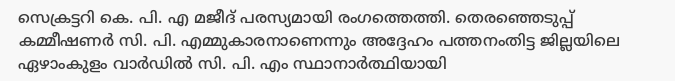സെക്രട്ടറി കെ. പി. എ മജീദ് പരസ്യമായി രംഗത്തെത്തി. തെരഞ്ഞെടുപ്പ് കമ്മീഷണര്‍ സി. പി. എമ്മുകാരനാണെന്നും അദ്ദേഹം പത്തനംതിട്ട ജില്ലയിലെ ഏഴാംകുളം വാര്‍ഡില്‍ സി. പി. എം സ്ഥാനാര്‍ത്ഥിയായി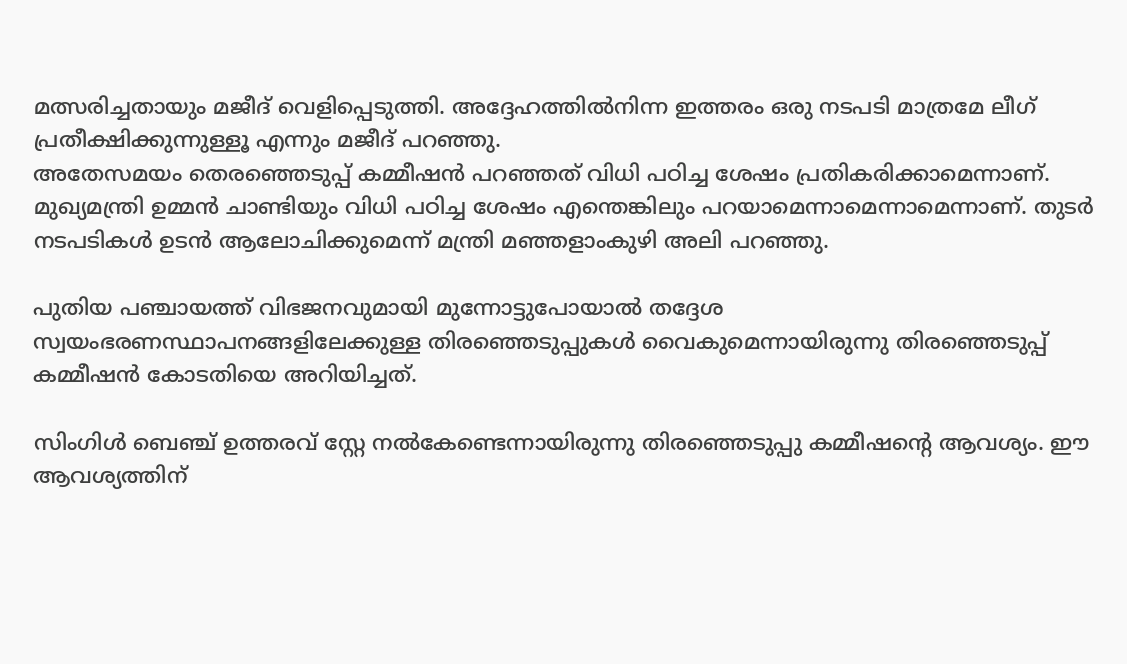മത്സരിച്ചതായും മജീദ് വെളിപ്പെടുത്തി. അദ്ദേഹത്തില്‍നിന്ന ഇത്തരം ഒരു നടപടി മാത്രമേ ലീഗ് പ്രതീക്ഷിക്കുന്നുള്ളൂ എന്നും മജീദ് പറഞ്ഞു.
അതേസമയം തെരഞ്ഞെടുപ്പ് കമ്മീഷന്‍ പറഞ്ഞത് വിധി പഠിച്ച ശേഷം പ്രതികരിക്കാമെന്നാണ്. മുഖ്യമന്ത്രി ഉമ്മന്‍ ചാണ്ടിയും വിധി പഠിച്ച ശേഷം എന്തെങ്കിലും പറയാമെന്നാമെന്നാമെന്നാണ്. തുടര്‍ നടപടികള്‍ ഉടന്‍ ആലോചിക്കുമെന്ന് മന്ത്രി മഞ്ഞളാംകുഴി അലി പറഞ്ഞു.

പുതിയ പഞ്ചായത്ത് വിഭജനവുമായി മുന്നോട്ടുപോയാല്‍ തദ്ദേശ സ്വയംഭരണസ്ഥാപനങ്ങളിലേക്കുള്ള തിരഞ്ഞെടുപ്പുകള്‍ വൈകുമെന്നായിരുന്നു തിരഞ്ഞെടുപ്പ് കമ്മീഷന്‍ കോടതിയെ അറിയിച്ചത്.

സിംഗിള്‍ ബെഞ്ച് ഉത്തരവ് സ്റ്റേ നല്‍കേണ്ടെന്നായിരുന്നു തിരഞ്ഞെടുപ്പു കമ്മീഷന്റെ ആവശ്യം. ഈ ആവശ്യത്തിന്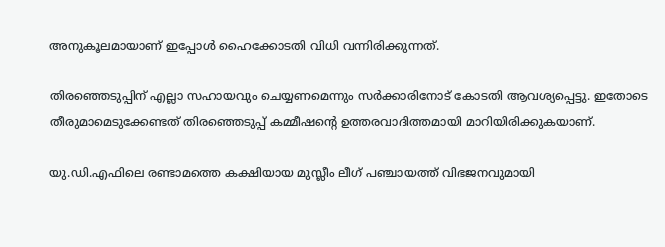അനുകൂലമായാണ് ഇപ്പോള്‍ ഹൈക്കോടതി വിധി വന്നിരിക്കുന്നത്.

തിരഞ്ഞെടുപ്പിന് എല്ലാ സഹായവും ചെയ്യണമെന്നും സര്‍ക്കാരിനോട് കോടതി ആവശ്യപ്പെട്ടു. ഇതോടെ തീരുമാമെടുക്കേണ്ടത് തിരഞ്ഞെടുപ്പ് കമ്മീഷന്റെ ഉത്തരവാദിത്തമായി മാറിയിരിക്കുകയാണ്.

യു.ഡി.എഫിലെ രണ്ടാമത്തെ കക്ഷിയായ മുസ്ലീം ലീഗ് പഞ്ചായത്ത് വിഭജനവുമായി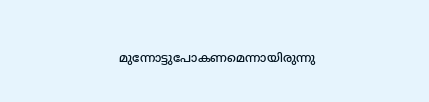മുന്നോട്ടുപോകണമെന്നായിരുന്നു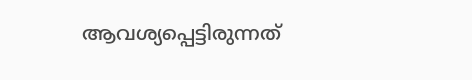ആവശ്യപ്പെട്ടിരുന്നത്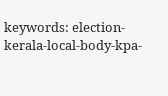keywords: election-kerala-local-body-kpa-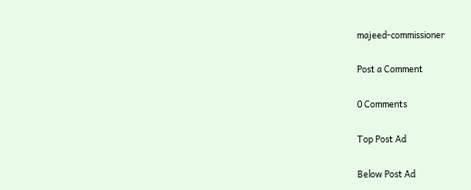majeed-commissioner

Post a Comment

0 Comments

Top Post Ad

Below Post Ad